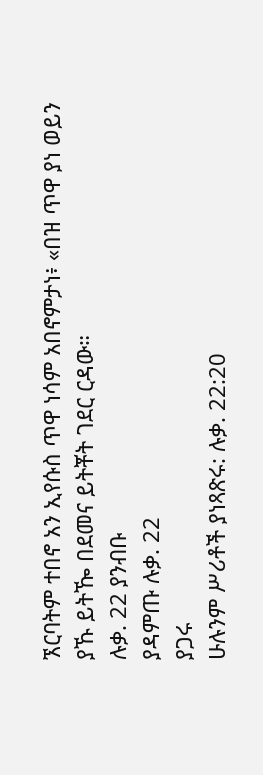ኧርባትም ተበኖ አን ኢየሱስ ጥዋ ነሳም አበኖምታነ፥ «በዝ ጥዋ ያነ ወይን ያኹ ይትዀ በደመና ይትቾት ገደር ርዳው።
ሉቃ. 22 ያንብቡ
ያዳምጡ ሉቃ. 22
ያጋሩ
ሁሉንም ሥሪቶች ያነጻጽሩ: ሉቃ. 22:20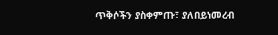ጥቅሶችን ያስቀምጡ፣ ያለበይነመረብ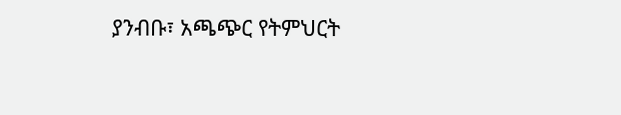ያንብቡ፣ አጫጭር የትምህርት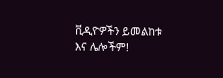ቪዲዮዎችን ይመልከቱ እና ሌሎችም!